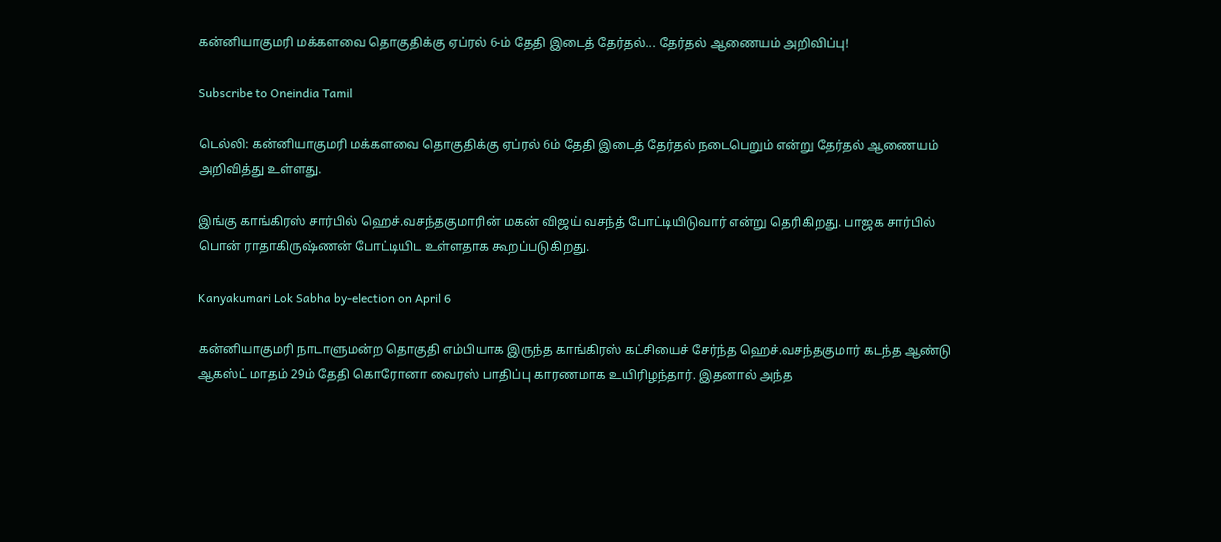கன்னியாகுமரி மக்களவை தொகுதிக்கு ஏப்ரல் 6-ம் தேதி இடைத் தேர்தல்... தேர்தல் ஆணையம் அறிவிப்பு!

Subscribe to Oneindia Tamil

டெல்லி: கன்னியாகுமரி மக்களவை தொகுதிக்கு ஏப்ரல் 6ம் தேதி இடைத் தேர்தல் நடைபெறும் என்று தேர்தல் ஆணையம் அறிவித்து உள்ளது.

இங்கு காங்கிரஸ் சார்பில் ஹெச்.வசந்தகுமாரின் மகன் விஜய் வசந்த் போட்டியிடுவார் என்று தெரிகிறது. பாஜக சார்பில் பொன் ராதாகிருஷ்ணன் போட்டியிட உள்ளதாக கூறப்படுகிறது.

Kanyakumari Lok Sabha by-election on April 6

கன்னியாகுமரி நாடாளுமன்ற தொகுதி எம்பியாக இருந்த காங்கிரஸ் கட்சியைச் சேர்ந்த ஹெச்.வசந்தகுமார் கடந்த ஆண்டு ஆகஸ்ட் மாதம் 29ம் தேதி கொரோனா வைரஸ் பாதிப்பு காரணமாக உயிரிழந்தார். இதனால் அந்த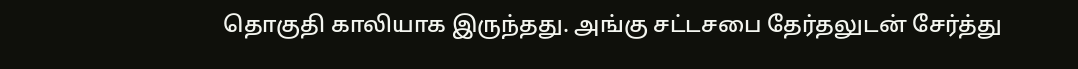தொகுதி காலியாக இருந்தது. அங்கு சட்டசபை தேர்தலுடன் சேர்த்து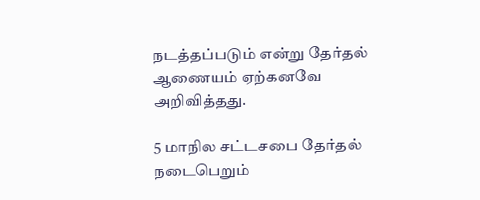நடத்தப்படும் என்று தேர்தல் ஆணையம் ஏற்கனவே அறிவித்தது.

5 மாநில சட்டசபை தேர்தல் நடைபெறும்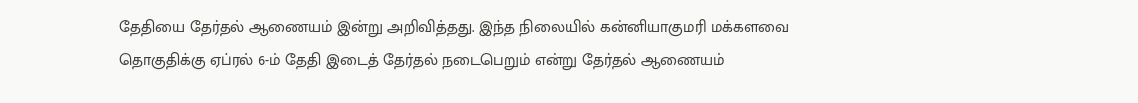தேதியை தேர்தல் ஆணையம் இன்று அறிவித்தது. இந்த நிலையில் கன்னியாகுமரி மக்களவை தொகுதிக்கு ஏப்ரல் 6-ம் தேதி இடைத் தேர்தல் நடைபெறும் என்று தேர்தல் ஆணையம்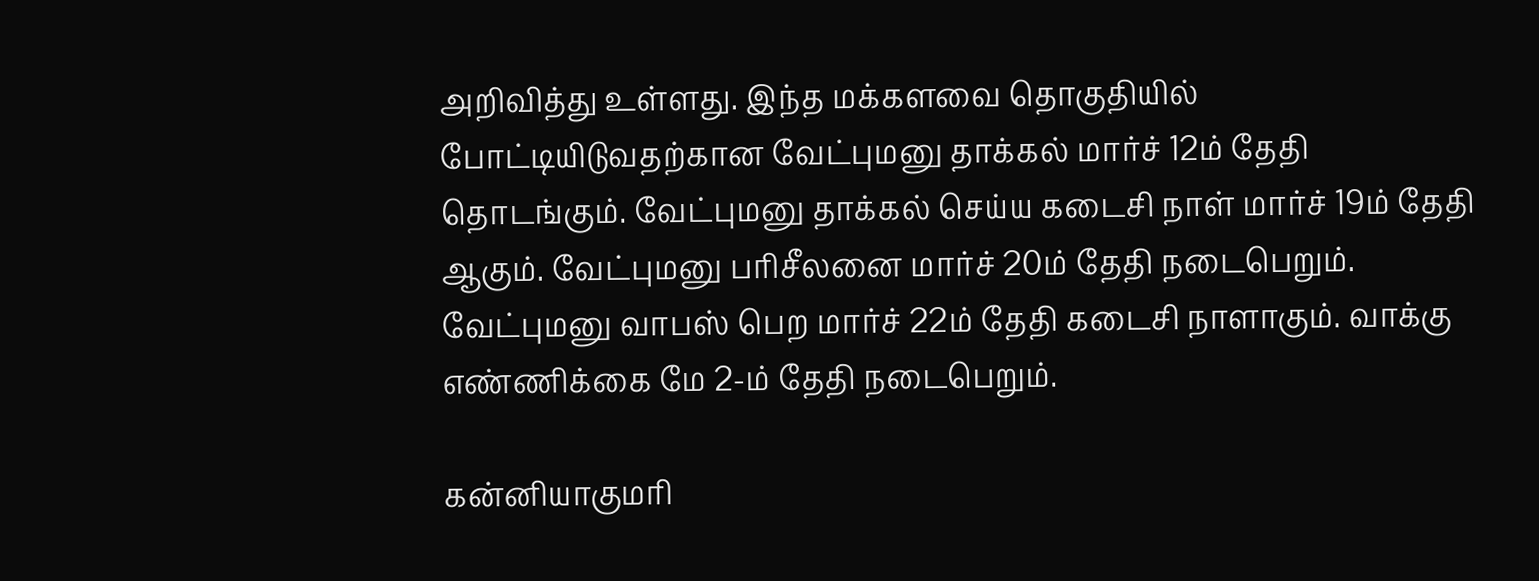அறிவித்து உள்ளது. இந்த மக்களவை தொகுதியில் போட்டியிடுவதற்கான வேட்புமனு தாக்கல் மார்ச் 12ம் தேதி தொடங்கும். வேட்புமனு தாக்கல் செய்ய கடைசி நாள் மார்ச் 19ம் தேதி ஆகும். வேட்புமனு பரிசீலனை மார்ச் 20ம் தேதி நடைபெறும். வேட்புமனு வாபஸ் பெற மார்ச் 22ம் தேதி கடைசி நாளாகும். வாக்கு எண்ணிக்கை மே 2-ம் தேதி நடைபெறும்.

கன்னியாகுமரி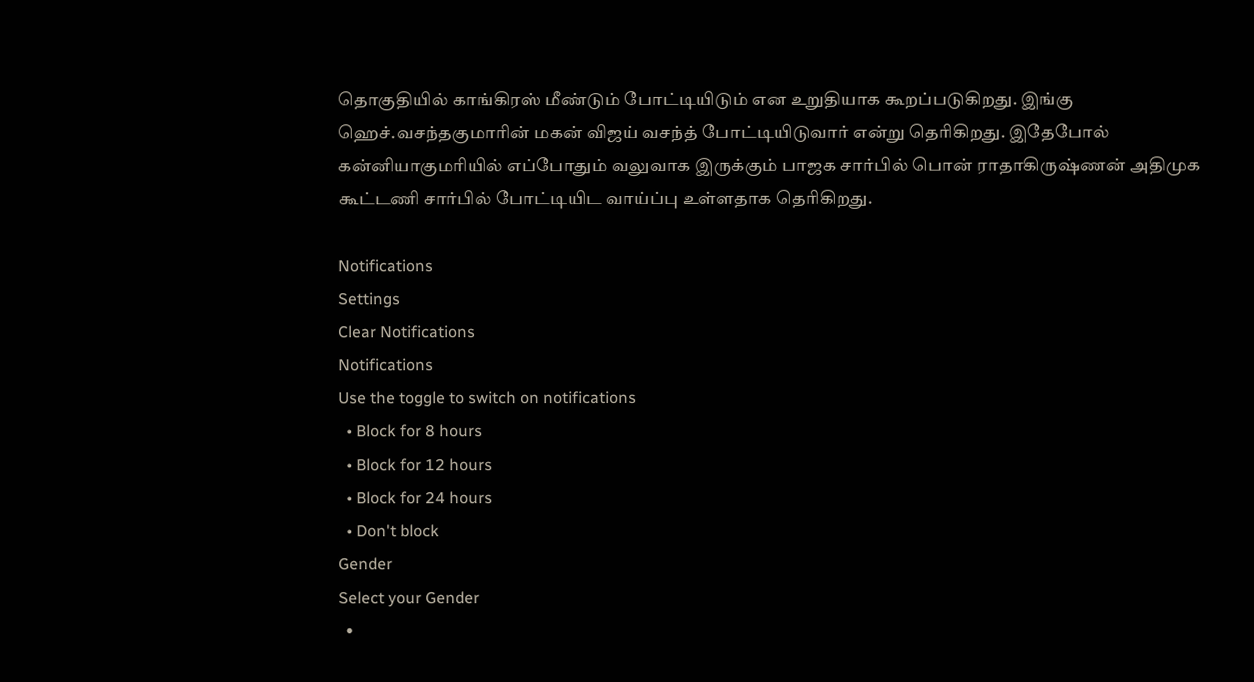தொகுதியில் காங்கிரஸ் மீண்டும் போட்டியிடும் என உறுதியாக கூறப்படுகிறது. இங்கு ஹெச்.வசந்தகுமாரின் மகன் விஜய் வசந்த் போட்டியிடுவார் என்று தெரிகிறது. இதேபோல் கன்னியாகுமரியில் எப்போதும் வலுவாக இருக்கும் பாஜக சார்பில் பொன் ராதாகிருஷ்ணன் அதிமுக கூட்டணி சார்பில் போட்டியிட வாய்ப்பு உள்ளதாக தெரிகிறது.

Notifications
Settings
Clear Notifications
Notifications
Use the toggle to switch on notifications
  • Block for 8 hours
  • Block for 12 hours
  • Block for 24 hours
  • Don't block
Gender
Select your Gender
  •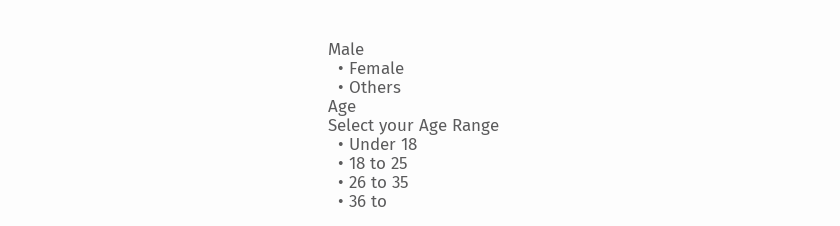Male
  • Female
  • Others
Age
Select your Age Range
  • Under 18
  • 18 to 25
  • 26 to 35
  • 36 to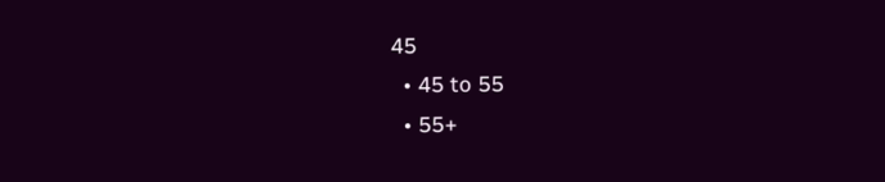45
  • 45 to 55
  • 55+